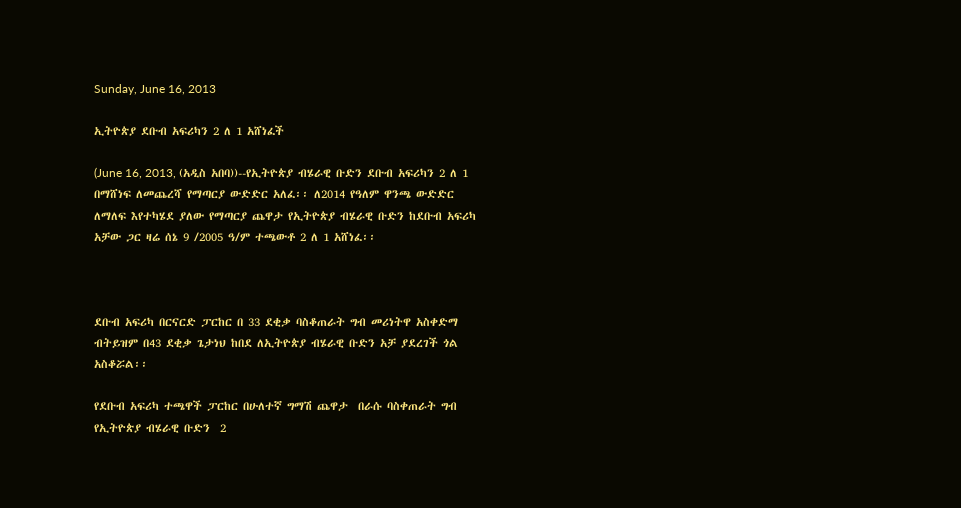Sunday, June 16, 2013

ኢትዮጵያ ደቡብ አፍሪካን 2 ለ 1 አሸነፈች

(June 16, 2013, (አዲስ አበባ))--የኢትዮጵያ ብሄራዊ ቡድን ደቡብ አፍሪካን 2 ለ 1 በማሸነፍ ለመጨረሻ የማጣርያ ውድድር አለፈ፡፡ ለ2014 የዓለም ዋንጫ ውድድር ለማለፍ እየተካሄደ ያለው የማጣርያ ጨዋታ የኢትዮጵያ ብሄራዊ ቡድን ከደቡብ አፍሪካ አቻው ጋር ዛሬ ሰኔ 9 /2005 ዓ/ም ተጫውቶ 2 ለ 1 አሸነፈ፡፡



ደቡብ አፍሪካ በርናርድ ፓርከር በ 33 ደቂቃ ባስቆጠራት ግብ መሪነትዋ አስቀድማ ብትይዝም በ43 ደቂቃ ጌታነህ ከበደ ለኢትዮጵያ ብሄራዊ ቡድን አቻ ያደረገች ጎል አስቆሯል፡፡

የደቡብ አፍሪካ ተጫዋች ፓርከር በሁለተኛ ግማሽ ጨዋታ  በራሱ ባስቀጠራት ግብ የኢትዮጵያ ብሄራዊ ቡድን  2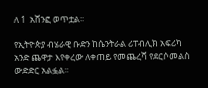ለ 1  አሸንፎ ወጥቷል፡፡

የኢትዮጵያ ብሄራዊ ቡድን ከሴንትራል ሪፐብሊክ አፍሪካ አንድ ጨዋታ እየቀረው ለቀጠይ የመጨረሻ የደርሶመልስ ውድድር አልፏል፡፡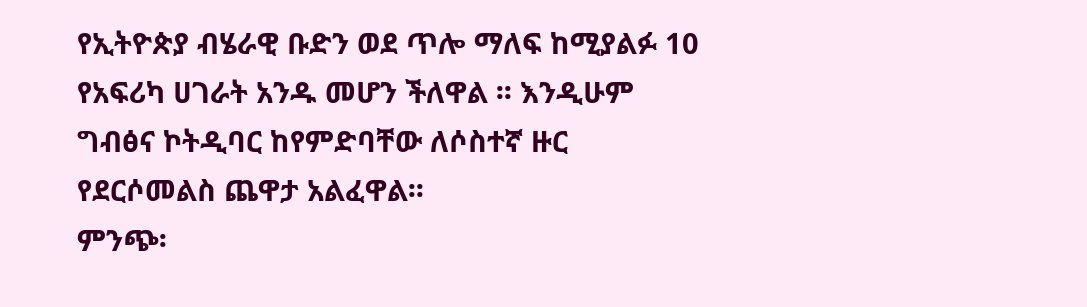የኢትዮጵያ ብሄራዊ ቡድን ወደ ጥሎ ማለፍ ከሚያልፉ 10 የአፍሪካ ሀገራት አንዱ መሆን ችለዋል ፡፡ እንዲሁም ግብፅና ኮትዲባር ከየምድባቸው ለሶስተኛ ዙር የደርሶመልስ ጨዋታ አልፈዋል፡፡
ምንጭ፡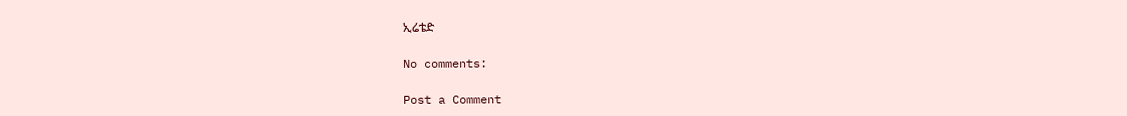ኢሬቴድ

No comments:

Post a Comment